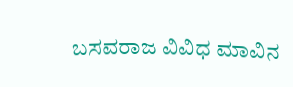ಬಸವರಾಜ ವಿವಿಧ ಮಾವಿನ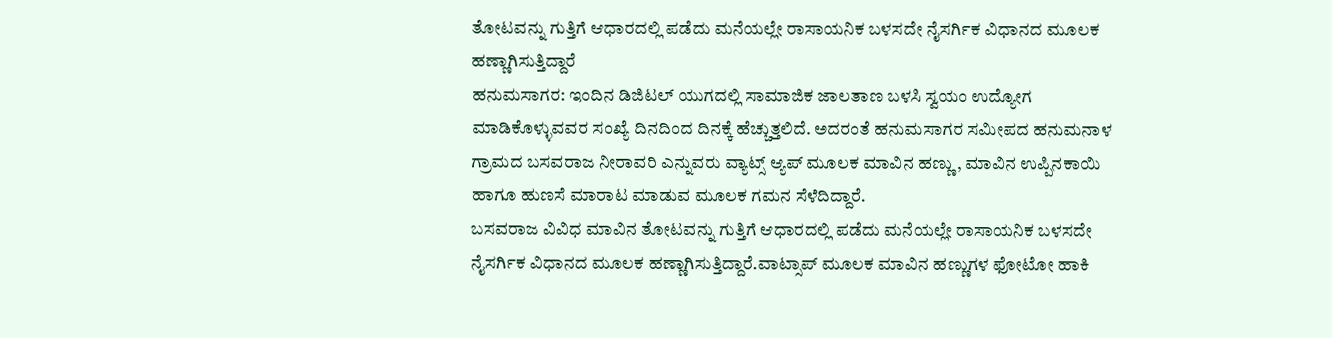ತೋಟವನ್ನು ಗುತ್ತಿಗೆ ಆಧಾರದಲ್ಲಿ ಪಡೆದು ಮನೆಯಲ್ಲೇ ರಾಸಾಯನಿಕ ಬಳಸದೇ ನೈಸರ್ಗಿಕ ವಿಧಾನದ ಮೂಲಕ ಹಣ್ಣಾಗಿಸುತ್ತಿದ್ದಾರೆ
ಹನುಮಸಾಗರ: ಇಂದಿನ ಡಿಜಿಟಲ್ ಯುಗದಲ್ಲಿ ಸಾಮಾಜಿಕ ಜಾಲತಾಣ ಬಳಸಿ ಸ್ವಯಂ ಉದ್ಯೋಗ ಮಾಡಿಕೊಳ್ಳುವವರ ಸಂಖ್ಯೆ ದಿನದಿಂದ ದಿನಕ್ಕೆ ಹೆಚ್ಚುತ್ತಲಿದೆ. ಅದರಂತೆ ಹನುಮಸಾಗರ ಸಮೀಪದ ಹನುಮನಾಳ ಗ್ರಾಮದ ಬಸವರಾಜ ನೀರಾವರಿ ಎನ್ನುವರು ವ್ಯಾಟ್ಸ್ ಆ್ಯಪ್ ಮೂಲಕ ಮಾವಿನ ಹಣ್ಣು, ಮಾವಿನ ಉಪ್ಪಿನಕಾಯಿ ಹಾಗೂ ಹುಣಸೆ ಮಾರಾಟ ಮಾಡುವ ಮೂಲಕ ಗಮನ ಸೆಳೆದಿದ್ದಾರೆ.
ಬಸವರಾಜ ವಿವಿಧ ಮಾವಿನ ತೋಟವನ್ನು ಗುತ್ತಿಗೆ ಆಧಾರದಲ್ಲಿ ಪಡೆದು ಮನೆಯಲ್ಲೇ ರಾಸಾಯನಿಕ ಬಳಸದೇ ನೈಸರ್ಗಿಕ ವಿಧಾನದ ಮೂಲಕ ಹಣ್ಣಾಗಿಸುತ್ತಿದ್ದಾರೆ.ವಾಟ್ಸಾಪ್ ಮೂಲಕ ಮಾವಿನ ಹಣ್ಣುಗಳ ಫೋಟೋ ಹಾಕಿ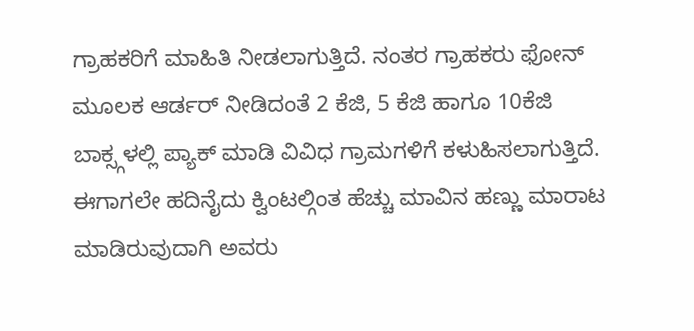ಗ್ರಾಹಕರಿಗೆ ಮಾಹಿತಿ ನೀಡಲಾಗುತ್ತಿದೆ. ನಂತರ ಗ್ರಾಹಕರು ಫೋನ್ ಮೂಲಕ ಆರ್ಡರ್ ನೀಡಿದಂತೆ 2 ಕೆಜಿ, 5 ಕೆಜಿ ಹಾಗೂ 10ಕೆಜಿ ಬಾಕ್ಸ್ಗಳಲ್ಲಿ ಪ್ಯಾಕ್ ಮಾಡಿ ವಿವಿಧ ಗ್ರಾಮಗಳಿಗೆ ಕಳುಹಿಸಲಾಗುತ್ತಿದೆ. ಈಗಾಗಲೇ ಹದಿನೈದು ಕ್ವಿಂಟಲ್ಗಿಂತ ಹೆಚ್ಚು ಮಾವಿನ ಹಣ್ಣು ಮಾರಾಟ ಮಾಡಿರುವುದಾಗಿ ಅವರು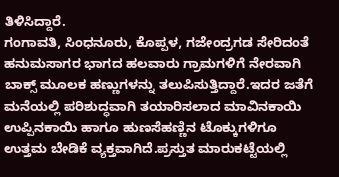ತಿಳಿಸಿದ್ದಾರೆ.
ಗಂಗಾವತಿ, ಸಿಂಧನೂರು, ಕೊಪ್ಪಳ, ಗಜೇಂದ್ರಗಡ ಸೇರಿದಂತೆ ಹನುಮಸಾಗರ ಭಾಗದ ಹಲವಾರು ಗ್ರಾಮಗಳಿಗೆ ನೇರವಾಗಿ ಬಾಕ್ಸ್ ಮೂಲಕ ಹಣ್ಣುಗಳನ್ನು ತಲುಪಿಸುತ್ತಿದ್ದಾರೆ.ಇದರ ಜತೆಗೆ ಮನೆಯಲ್ಲಿ ಪರಿಶುದ್ಧವಾಗಿ ತಯಾರಿಸಲಾದ ಮಾವಿನಕಾಯಿ ಉಪ್ಪಿನಕಾಯಿ ಹಾಗೂ ಹುಣಸೆಹಣ್ಣಿನ ಟೊಕ್ಕುಗಳಿಗೂ ಉತ್ತಮ ಬೇಡಿಕೆ ವ್ಯಕ್ತವಾಗಿದೆ.ಪ್ರಸ್ತುತ ಮಾರುಕಟ್ಟೆಯಲ್ಲಿ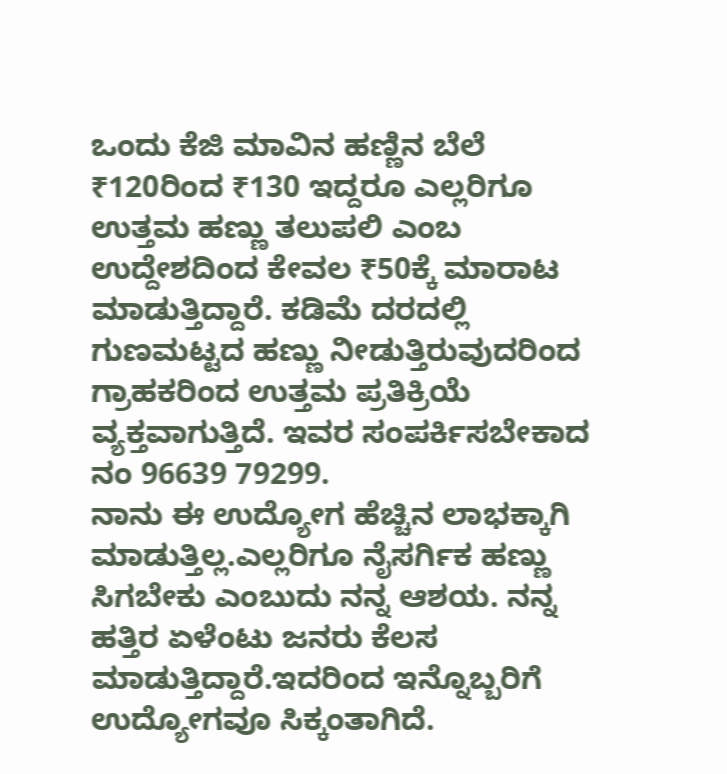ಒಂದು ಕೆಜಿ ಮಾವಿನ ಹಣ್ಣಿನ ಬೆಲೆ ₹120ರಿಂದ ₹130 ಇದ್ದರೂ ಎಲ್ಲರಿಗೂ ಉತ್ತಮ ಹಣ್ಣು ತಲುಪಲಿ ಎಂಬ ಉದ್ದೇಶದಿಂದ ಕೇವಲ ₹50ಕ್ಕೆ ಮಾರಾಟ ಮಾಡುತ್ತಿದ್ದಾರೆ. ಕಡಿಮೆ ದರದಲ್ಲಿ ಗುಣಮಟ್ಟದ ಹಣ್ಣು ನೀಡುತ್ತಿರುವುದರಿಂದ ಗ್ರಾಹಕರಿಂದ ಉತ್ತಮ ಪ್ರತಿಕ್ರಿಯೆ ವ್ಯಕ್ತವಾಗುತ್ತಿದೆ. ಇವರ ಸಂಪರ್ಕಿಸಬೇಕಾದ ನಂ 96639 79299.
ನಾನು ಈ ಉದ್ಯೋಗ ಹೆಚ್ಚಿನ ಲಾಭಕ್ಕಾಗಿ ಮಾಡುತ್ತಿಲ್ಲ.ಎಲ್ಲರಿಗೂ ನೈಸರ್ಗಿಕ ಹಣ್ಣು ಸಿಗಬೇಕು ಎಂಬುದು ನನ್ನ ಆಶಯ. ನನ್ನ ಹತ್ತಿರ ಏಳೆಂಟು ಜನರು ಕೆಲಸ ಮಾಡುತ್ತಿದ್ದಾರೆ.ಇದರಿಂದ ಇನ್ನೊಬ್ಬರಿಗೆ ಉದ್ಯೋಗವೂ ಸಿಕ್ಕಂತಾಗಿದೆ.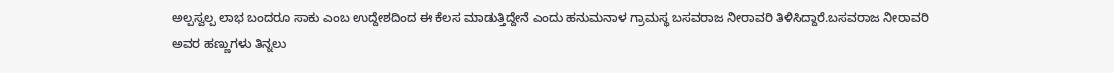ಅಲ್ಪಸ್ವಲ್ಪ ಲಾಭ ಬಂದರೂ ಸಾಕು ಎಂಬ ಉದ್ದೇಶದಿಂದ ಈ ಕೆಲಸ ಮಾಡುತ್ತಿದ್ದೇನೆ ಎಂದು ಹನುಮನಾಳ ಗ್ರಾಮಸ್ಥ ಬಸವರಾಜ ನೀರಾವರಿ ತಿಳಿಸಿದ್ದಾರೆ.ಬಸವರಾಜ ನೀರಾವರಿ ಅವರ ಹಣ್ಣುಗಳು ತಿನ್ನಲು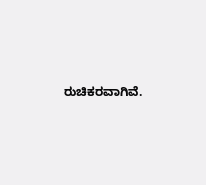ರುಚಿಕರವಾಗಿವೆ.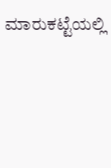ಮಾರುಕಟ್ಟೆಯಲ್ಲಿ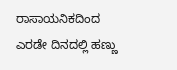ರಾಸಾಯನಿಕದಿಂದ ಎರಡೇ ದಿನದಲ್ಲಿ ಹಣ್ಣು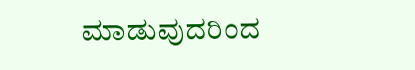ಮಾಡುವುದರಿಂದ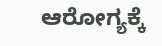ಆರೋಗ್ಯಕ್ಕೆ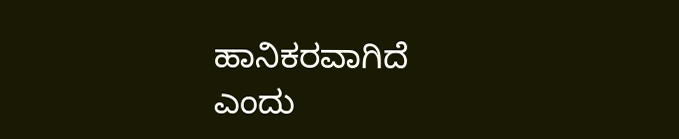ಹಾನಿಕರವಾಗಿದೆ ಎಂದು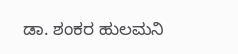ಡಾ. ಶಂಕರ ಹುಲಮನಿ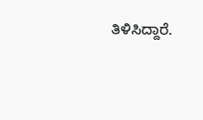ತಿಳಿಸಿದ್ದಾರೆ.